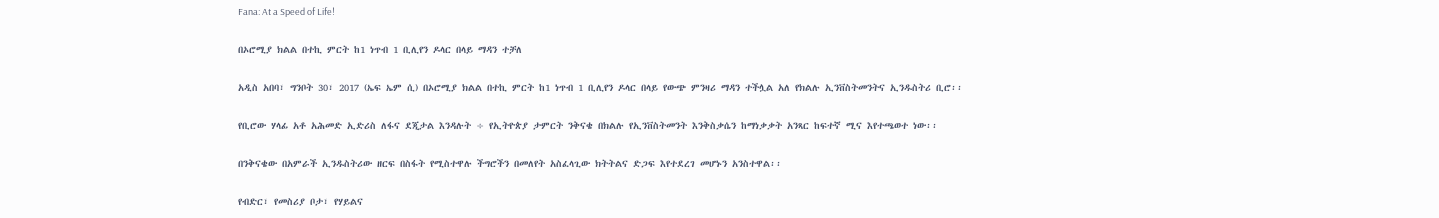Fana: At a Speed of Life!

በኦሮሚያ ክልል በተኪ ምርት ከ1 ነጥብ 1 ቢሊየን ዶላር በላይ ማዳን ተቻለ

አዲስ አበባ፣ ግንቦት 30፣ 2017 (ኤፍ ኤም ሲ) በኦሮሚያ ክልል በተኪ ምርት ከ1 ነጥብ 1 ቢሊየን ዶላር በላይ የውጭ ምንዛሪ ማዳን ተችሏል አለ የክልሉ ኢንቨስትመንትና ኢንዱስትሪ ቢሮ፡፡

የቢሮው ሃላፊ አቶ አሕመድ ኢድሪስ ለፋና ደጂታል እንዳሉት ÷ የኢትዮጵያ ታምርት ንቅናቄ በክልሉ የኢንቨስትመንት እንቅስቃሴን ከማነቃቃት አንጻር ከፍተኛ ሚና እየተጫወተ ነው፡፡

በንቅናቄው በአምራች ኢንዱስትሪው ዘርፍ በስፋት የሚስተዋሉ ችግሮችን በመለየት አስፈላጊው ክትትልና ድጋፍ እየተደረገ መሆኑን አንስተዋል፡፡

የብድር፣ የመስሪያ ቦታ፣ የሃይልና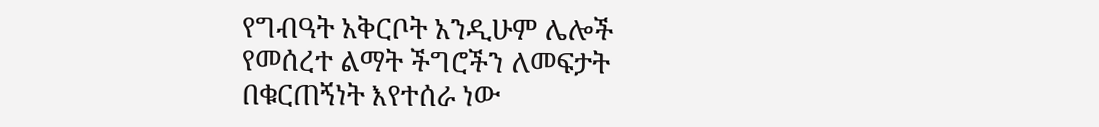የግብዓት አቅርቦት አንዲሁም ሌሎች የመሰረተ ልማት ችግሮችን ለመፍታት በቁርጠኝነት እየተሰራ ነው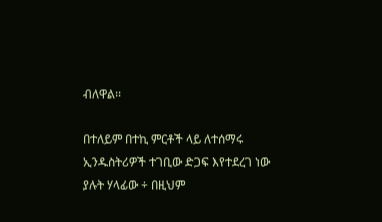ብለዋል፡፡

በተለይም በተኪ ምርቶች ላይ ለተሰማሩ ኢንዱስትሪዎች ተገቢው ድጋፍ እየተደረገ ነው ያሉት ሃላፊው ÷ በዚህም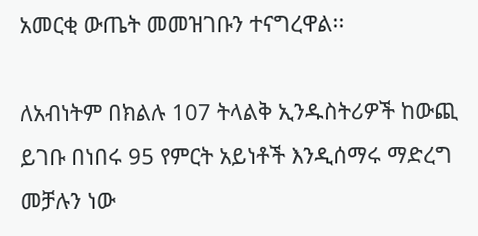አመርቂ ውጤት መመዝገቡን ተናግረዋል፡፡

ለአብነትም በክልሉ 107 ትላልቅ ኢንዱስትሪዎች ከውጪ ይገቡ በነበሩ 95 የምርት አይነቶች እንዲሰማሩ ማድረግ መቻሉን ነው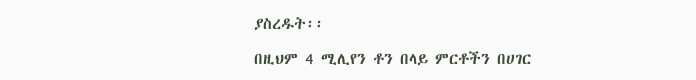ያስረዱት፡፡

በዚህም 4 ሚሊየን ቶን በላይ ምርቶችን በሀገር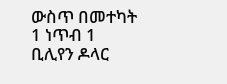ውስጥ በመተካት 1 ነጥብ 1 ቢሊየን ዶላር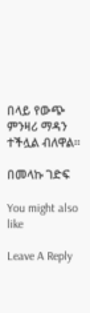በላይ የውጭ ምንዛሪ ማዳን ተችሏል ብለዋል፡፡

በመላኩ ገድፍ

You might also like

Leave A Reply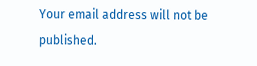Your email address will not be published.